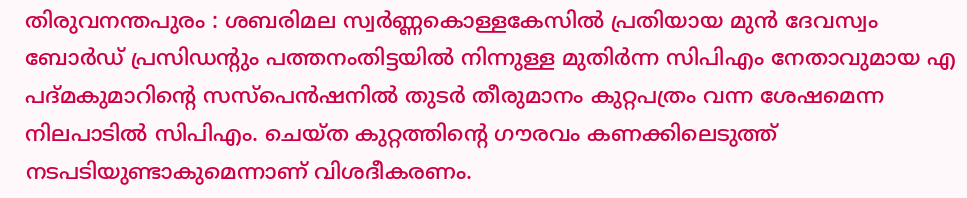തിരുവനന്തപുരം : ശബരിമല സ്വര്‍ണ്ണകൊള്ളകേസില്‍ പ്രതിയായ മുന്‍ ദേവസ്വം ബോര്‍ഡ് പ്രസിഡന്റും പത്തനംതിട്ടയില്‍ നിന്നുള്ള മുതിര്‍ന്ന സിപിഎം നേതാവുമായ എ പദ്മകുമാറിന്റെ സസ്‌പെന്‍ഷനില്‍ തുടര്‍ തീരുമാനം കുറ്റപത്രം വന്ന ശേഷമെന്ന നിലപാടില്‍ സിപിഎം. ചെയ്ത കുറ്റത്തിന്റെ ഗൗരവം കണക്കിലെടുത്ത് നടപടിയുണ്ടാകുമെന്നാണ് വിശദീകരണം.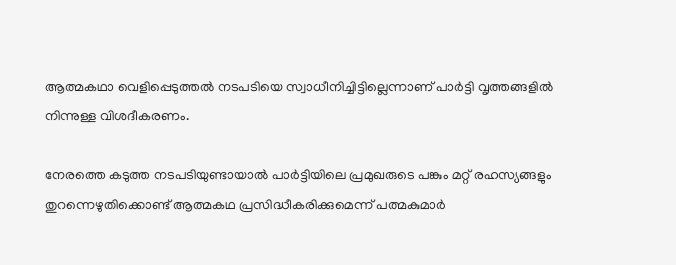ആത്മകഥാ വെളിപ്പെടുത്തല്‍ നടപടിയെ സ്വാധീനിച്ചിട്ടില്ലെന്നാണ് പാര്‍ട്ടി വൃത്തങ്ങളില്‍ നിന്നുള്ള വിശദീകരണം.

നേരത്തെ കടുത്ത നടപടിയുണ്ടായാല്‍ പാര്‍ട്ടിയിലെ പ്രമുഖരുടെ പങ്കും മറ്റ് രഹസ്യങ്ങളും തുറന്നെഴുതിക്കൊണ്ട് ആത്മകഥ പ്രസിദ്ധീകരിക്കുമെന്ന് പത്മകുമാര്‍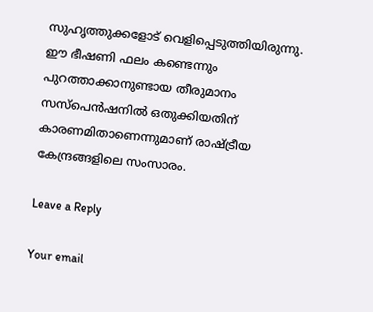സുഹൃത്തുക്കളോട് വെളിപ്പെടുത്തിയിരുന്നു. ഈ ഭീഷണി ഫലം കണ്ടെന്നും പുറത്താക്കാനുണ്ടായ തീരുമാനം സസ്‌പെന്‍ഷനില്‍ ഒതുക്കിയതിന് കാരണമിതാണെന്നുമാണ് രാഷ്ട്രീയ കേന്ദ്രങ്ങളിലെ സംസാരം.

Leave a Reply

Your email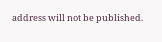address will not be published.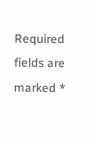Required fields are marked *